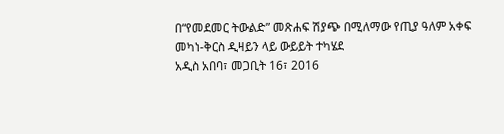በ“የመደመር ትውልድ” መጽሐፍ ሽያጭ በሚለማው የጢያ ዓለም አቀፍ መካነ-ቅርስ ዲዛይን ላይ ውይይት ተካሄደ
አዲስ አበባ፣ መጋቢት 16፣ 2016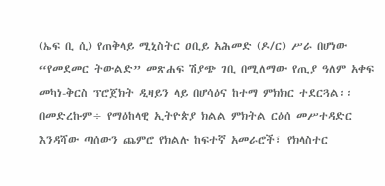(ኤፍ ቢ ሲ) የጠቅላይ ሚኒስትር ዐቢይ አሕመድ (ዶ/ር) ሥራ በሆነው “የመደመር ትውልድ” መጽሐፍ ሽያጭ ገቢ በሚለማው የጢያ ዓለም አቀፍ መካነ-ቅርስ ፕሮጀክት ዲዛይን ላይ በሆሳዕና ከተማ ምክክር ተደርጓል፡፡
በመድረኩም÷ የማዕከላዊ ኢትዮጵያ ክልል ምክትል ርዕሰ መሥተዳድር እንዳሻው ጣሰውን ጨምሮ የክልሉ ከፍተኛ አመራሮች፣ የክላስተር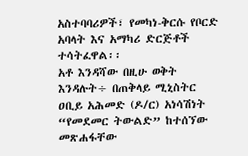አስተባባሪዎች፣ የመካነ-ቅርሱ የቦርድ አባላት እና አማካሪ ድርጅቶች ተሳትፈዋል፡፡
አቶ እንዳሻው በዚሁ ወቅት እንዳሉት÷ በጠቅላይ ሚኒስትር ዐቢይ አሕመድ (ዶ/ር) አነሳሽነት “የመደመር ትውልድ” ከተሰኘው መጽሐፋቸው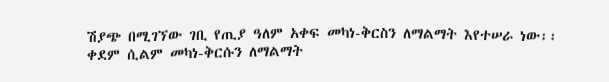ሽያጭ በሚገኘው ገቢ የጢያ ዓለም አቀፍ መካነ-ቅርስን ለማልማት እየተሠራ ነው፡፡
ቀደም ሲልም መካነ-ቅርሱን ለማልማት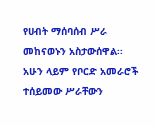የሀብት ማሰባሰብ ሥራ መከናወኑን አስታውሰዋል፡፡
አሁን ላይም የቦርድ አመራሮች ተሰይመው ሥራቸውን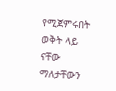የሚጀምሩበት ወቅት ላይ ናቸው ማለታቸውን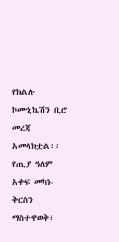የክልሉ ኮሙኒኬሽን ቢሮ መረጃ አመላክቷል፡፡
የጢያ ዓለም አቀፍ መካነ-ቅርስን ማስተዋወቅ፣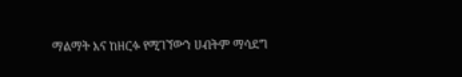ማልማት እና ከዘርፉ የሚገኘውን ሀብትም ማሳደግ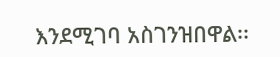እንደሚገባ አስገንዝበዋል፡፡